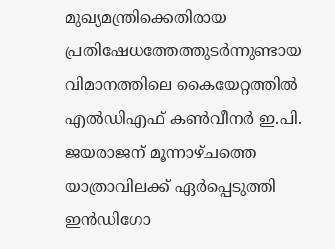മുഖ്യമന്ത്രിക്കെതിരായ പ്രതിഷേധത്തേത്തുടര്‍ന്നുണ്ടായ വിമാനത്തിലെ കൈയേറ്റത്തില്‍ എല്‍ഡിഎഫ് കണ്‍വീനര്‍ ഇ.പി. ജയരാജന് മൂന്നാഴ്ചത്തെ യാത്രാവിലക്ക് ഏര്‍പ്പെടുത്തി ഇന്‍ഡിഗോ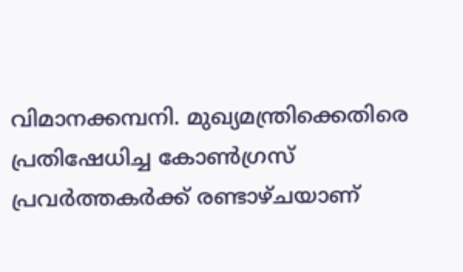വിമാനക്കമ്പനി. മുഖ്യമന്ത്രിക്കെതിരെ പ്രതിഷേധിച്ച കോണ്‍ഗ്രസ് പ്രവര്‍ത്തകര്‍ക്ക് രണ്ടാഴ്ചയാണ്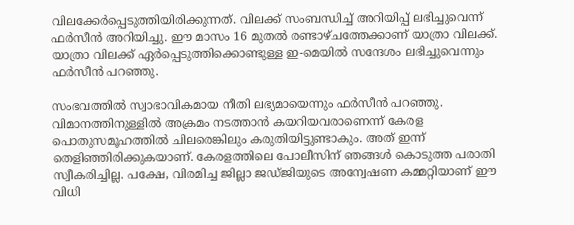വിലക്കേര്‍പ്പെടുത്തിയിരിക്കുന്നത്. വിലക്ക് സംബന്ധിച്ച് അറിയിപ്പ് ലഭിച്ചുവെന്ന് ഫര്‍സീന്‍ അറിയിച്ചു. ഈ മാസം 16 മുതല്‍ രണ്ടാഴ്ചത്തേക്കാണ് യാത്രാ വിലക്ക്. യാത്രാ വിലക്ക് ഏര്‍പ്പെടുത്തിക്കൊണ്ടുള്ള ഇ-മെയില്‍ സന്ദേശം ലഭിച്ചുവെന്നും ഫര്‍സീന്‍ പറഞ്ഞു.

സംഭവത്തില്‍ സ്വാഭാവികമായ നീതി ലഭ്യമായെന്നും ഫര്‍സീന്‍ പറഞ്ഞു. വിമാനത്തിനുള്ളില്‍ അക്രമം നടത്താന്‍ കയറിയവരാണെന്ന് കേരള പൊതുസമൂഹത്തില്‍ ചിലരെങ്കിലും കരുതിയിട്ടുണ്ടാകും. അത് ഇന്ന് തെളിഞ്ഞിരിക്കുകയാണ്. കേരളത്തിലെ പോലീസിന് ഞങ്ങള്‍ കൊടുത്ത പരാതി സ്വീകരിച്ചില്ല. പക്ഷേ, വിരമിച്ച ജില്ലാ ജഡ്ജിയുടെ അന്വേഷണ കമ്മറ്റിയാണ് ഈ വിധി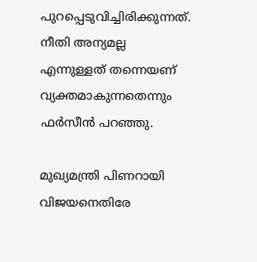പുറപ്പെടുവിച്ചിരിക്കുന്നത്. നീതി അന്യമല്ല എന്നുള്ളത് തന്നെയണ് വ്യക്തമാകുന്നതെന്നും ഫര്‍സീന്‍ പറഞ്ഞു.

മുഖ്യമന്ത്രി പിണറായി വിജയനെതിരേ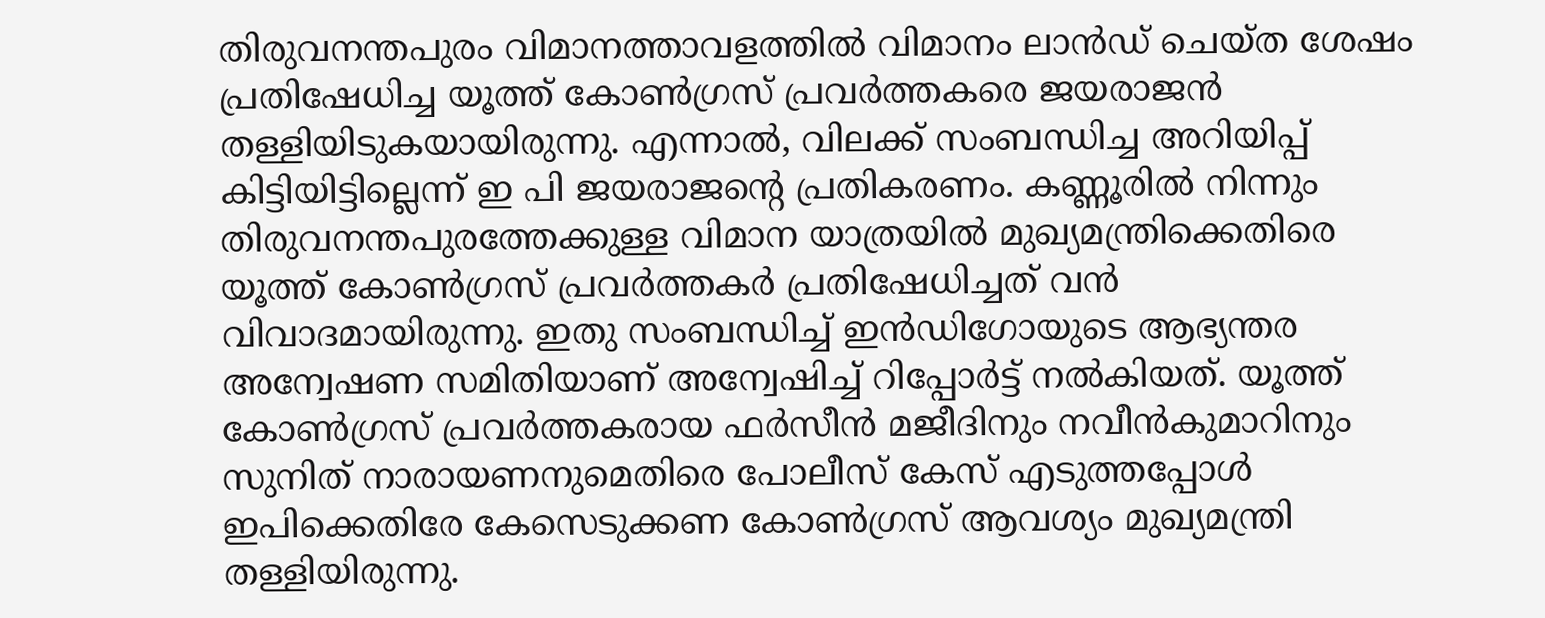തിരുവനന്തപുരം വിമാനത്താവളത്തില്‍ വിമാനം ലാന്‍ഡ് ചെയ്ത ശേഷം പ്രതിഷേധിച്ച യൂത്ത് കോണ്‍ഗ്രസ് പ്രവര്‍ത്തകരെ ജയരാജന്‍ തള്ളിയിടുകയായിരുന്നു. എന്നാല്‍, വിലക്ക് സംബന്ധിച്ച അറിയിപ്പ് കിട്ടിയിട്ടില്ലെന്ന് ഇ പി ജയരാജന്റെ പ്രതികരണം. കണ്ണൂരില്‍ നിന്നും തിരുവനന്തപുരത്തേക്കുള്ള വിമാന യാത്രയില്‍ മുഖ്യമന്ത്രിക്കെതിരെ യൂത്ത് കോണ്‍ഗ്രസ് പ്രവര്‍ത്തകര്‍ പ്രതിഷേധിച്ചത് വന്‍ വിവാദമായിരുന്നു. ഇതു സംബന്ധിച്ച് ഇന്‍ഡിഗോയുടെ ആഭ്യന്തര അന്വേഷണ സമിതിയാണ് അന്വേഷിച്ച് റിപ്പോര്‍ട്ട് നല്‍കിയത്. യൂത്ത് കോണ്‍ഗ്രസ് പ്രവര്‍ത്തകരായ ഫര്‍സീന്‍ മജീദിനും നവീന്‍കുമാറിനും സുനിത് നാരായണനുമെതിരെ പോലീസ് കേസ് എടുത്തപ്പോള്‍ ഇപിക്കെതിരേ കേസെടുക്കണ കോണ്‍ഗ്രസ് ആവശ്യം മുഖ്യമന്ത്രി തള്ളിയിരുന്നു.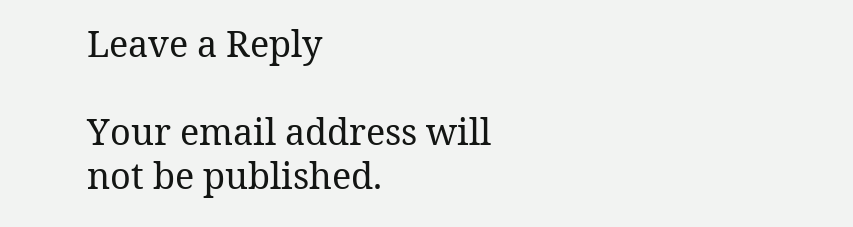Leave a Reply

Your email address will not be published.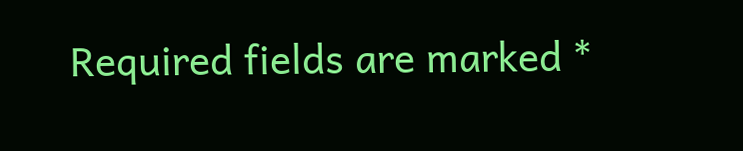Required fields are marked *